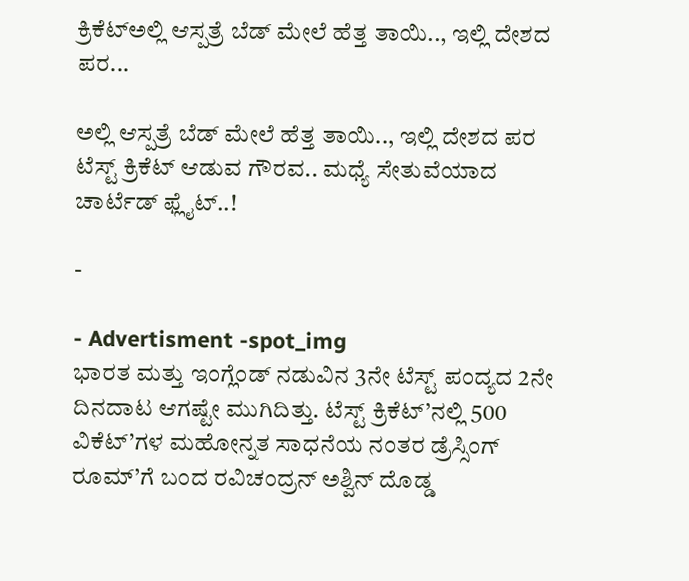ಕ್ರಿಕೆಟ್ಅಲ್ಲಿ ಆಸ್ಪತ್ರೆ ಬೆಡ್ ಮೇಲೆ ಹೆತ್ತ ತಾಯಿ.., ಇಲ್ಲಿ ದೇಶದ ಪರ...

ಅಲ್ಲಿ ಆಸ್ಪತ್ರೆ ಬೆಡ್ ಮೇಲೆ ಹೆತ್ತ ತಾಯಿ.., ಇಲ್ಲಿ ದೇಶದ ಪರ ಟೆಸ್ಟ್ ಕ್ರಿಕೆಟ್ ಆಡುವ ಗೌರವ.. ಮಧ್ಯೆ ಸೇತುವೆಯಾದ ಚಾರ್ಟೆಡ್ ಫ್ಲೈಟ್..!

-

- Advertisment -spot_img
ಭಾರತ ಮತ್ತು ಇಂಗ್ಲೆಂಡ್ ನಡುವಿನ 3ನೇ ಟೆಸ್ಟ್ ಪಂದ್ಯದ 2ನೇ ದಿನದಾಟ ಆಗಷ್ಟೇ ಮುಗಿದಿತ್ತು. ಟೆಸ್ಟ್ ಕ್ರಿಕೆಟ್’ನಲ್ಲಿ 500 ವಿಕೆಟ್’ಗಳ ಮಹೋನ್ನತ ಸಾಧನೆಯ ನಂತರ ಡ್ರೆಸ್ಸಿಂಗ್ ರೂಮ್’ಗೆ ಬಂದ ರವಿಚಂದ್ರನ್ ಅಶ್ವಿನ್ ದೊಡ್ಡ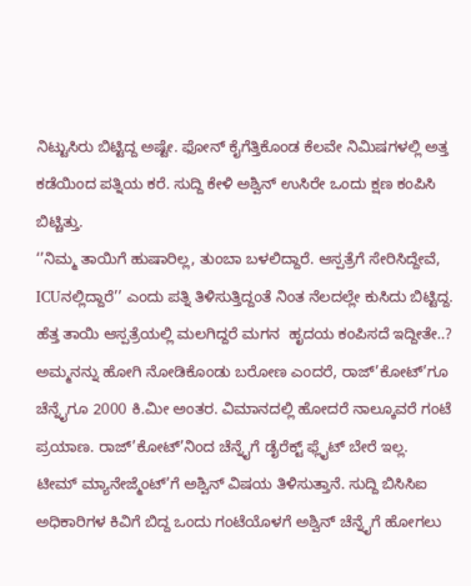ನಿಟ್ಟುಸಿರು ಬಿಟ್ಟಿದ್ದ ಅಷ್ಟೇ. ಫೋನ್ ಕೈಗೆತ್ತಿಕೊಂಡ ಕೆಲವೇ ನಿಮಿಷಗಳಲ್ಲಿ ಅತ್ತ ಕಡೆಯಿಂದ ಪತ್ನಿಯ ಕರೆ. ಸುದ್ದಿ ಕೇಳಿ ಅಶ್ವಿನ್ ಉಸಿರೇ ಒಂದು ಕ್ಷಣ ಕಂಪಿಸಿ ಬಿಟ್ಚಿತ್ತು.
‘’ನಿಮ್ಮ ತಾಯಿಗೆ ಹುಷಾರಿಲ್ಲ, ತುಂಬಾ ಬಳಲಿದ್ದಾರೆ. ಆಸ್ಪತ್ರೆಗೆ ಸೇರಿಸಿದ್ದೇವೆ, ICUನಲ್ಲಿದ್ದಾರೆ’’ ಎಂದು ಪತ್ನಿ ತಿಳಿಸುತ್ತಿದ್ದಂತೆ ನಿಂತ ನೆಲದಲ್ಲೇ ಕುಸಿದು ಬಿಟ್ಟಿದ್ದ.
ಹೆತ್ತ ತಾಯಿ ಆಸ್ಪತ್ರೆಯಲ್ಲಿ ಮಲಗಿದ್ದರೆ ಮಗನ  ಹೃದಯ ಕಂಪಿಸದೆ ಇದ್ದೀತೇ..? ಅಮ್ಮನನ್ನು ಹೋಗಿ ನೋಡಿಕೊಂಡು ಬರೋಣ ಎಂದರೆ, ರಾಜ್’ಕೋಟ್’ಗೂ ಚೆನ್ನೈಗೂ 2000 ಕಿ.ಮೀ ಅಂತರ. ವಿಮಾನದಲ್ಲಿ ಹೋದರೆ ನಾಲ್ಕೂವರೆ ಗಂಟೆ ಪ್ರಯಾಣ. ರಾಜ್’ಕೋಟ್’ನಿಂದ ಚೆನ್ನೈಗೆ ಡೈರೆಕ್ಟ್ ಫ್ಲೈಟ್ ಬೇರೆ ಇಲ್ಲ.
ಟೀಮ್ ಮ್ಯಾನೇಜ್ಮೆಂಟ್’ಗೆ ಅಶ್ವಿನ್ ವಿಷಯ ತಿಳಿಸುತ್ತಾನೆ. ಸುದ್ದಿ ಬಿಸಿಸಿಐ ಅಧಿಕಾರಿಗಳ ಕಿವಿಗೆ ಬಿದ್ದ ಒಂದು ಗಂಟೆಯೊಳಗೆ ಅಶ್ವಿನ್ ಚೆನ್ನೈಗೆ ಹೋಗಲು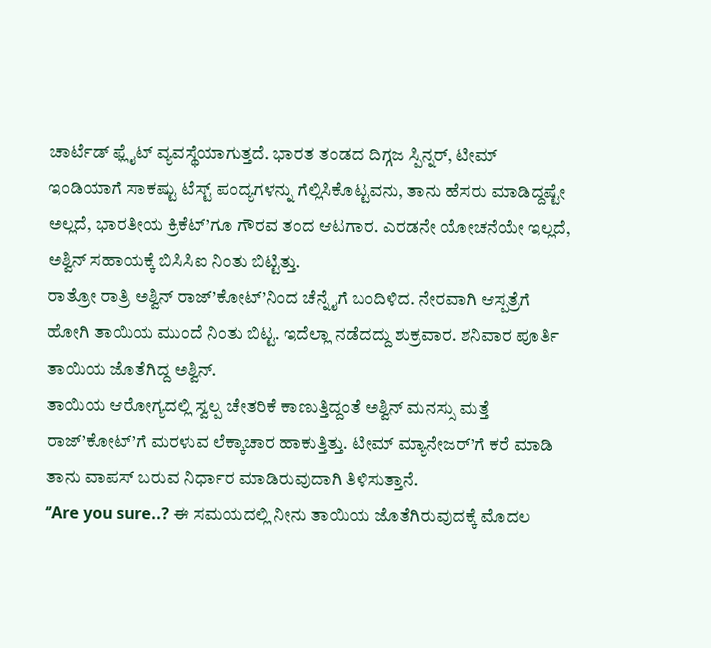ಚಾರ್ಟೆಡ್ ಫ್ಲೈಟ್ ವ್ಯವಸ್ಥೆಯಾಗುತ್ತದೆ. ಭಾರತ ತಂಡದ ದಿಗ್ಗಜ ಸ್ಪಿನ್ನರ್, ಟೀಮ್ ಇಂಡಿಯಾಗೆ ಸಾಕಷ್ಟು ಟೆಸ್ಟ್ ಪಂದ್ಯಗಳನ್ನು ಗೆಲ್ಲಿಸಿಕೊಟ್ಟವನು, ತಾನು ಹೆಸರು ಮಾಡಿದ್ದಷ್ಟೇ ಅಲ್ಲದೆ, ಭಾರತೀಯ ಕ್ರಿಕೆಟ್’ಗೂ ಗೌರವ ತಂದ ಆಟಗಾರ. ಎರಡನೇ ಯೋಚನೆಯೇ ಇಲ್ಲದೆ, ಅಶ್ವಿನ್ ಸಹಾಯಕ್ಕೆ ಬಿಸಿಸಿಐ ನಿಂತು ಬಿಟ್ಟಿತ್ತು.
ರಾತ್ರೋ ರಾತ್ರಿ ಅಶ್ವಿನ್ ರಾಜ್’ಕೋಟ್’ನಿಂದ ಚೆನ್ನೈಗೆ ಬಂದಿಳಿದ. ನೇರವಾಗಿ ಆಸ್ಪತ್ರೆಗೆ ಹೋಗಿ ತಾಯಿಯ ಮುಂದೆ ನಿಂತು ಬಿಟ್ಟ. ಇದೆಲ್ಲಾ ನಡೆದದ್ದು ಶುಕ್ರವಾರ. ಶನಿವಾರ ಪೂರ್ತಿ ತಾಯಿಯ ಜೊತೆಗಿದ್ದ ಅಶ್ವಿನ್.
ತಾಯಿಯ ಆರೋಗ್ಯದಲ್ಲಿ ಸ್ವಲ್ಪ ಚೇತರಿಕೆ ಕಾಣುತ್ತಿದ್ದಂತೆ ಅಶ್ವಿನ್ ಮನಸ್ಸು ಮತ್ತೆ ರಾಜ್’ಕೋಟ್’ಗೆ ಮರಳುವ ಲೆಕ್ಕಾಚಾರ ಹಾಕುತ್ತಿತ್ತು. ಟೀಮ್ ಮ್ಯಾನೇಜರ್’ಗೆ ಕರೆ ಮಾಡಿ ತಾನು ವಾಪಸ್ ಬರುವ ನಿರ್ಧಾರ ಮಾಡಿರುವುದಾಗಿ ತಿಳಿಸುತ್ತಾನೆ.
‘’Are you sure..? ಈ ಸಮಯದಲ್ಲಿ ನೀನು ತಾಯಿಯ ಜೊತೆಗಿರುವುದಕ್ಕೆ ಮೊದಲ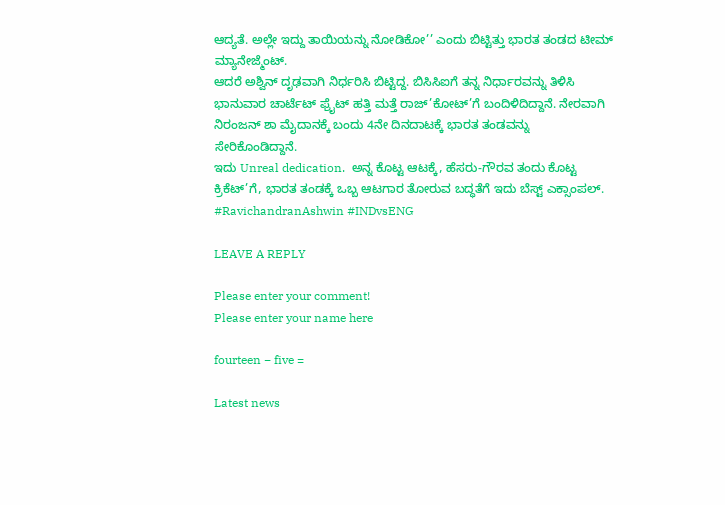ಆದ್ಯತೆ. ಅಲ್ಲೇ ಇದ್ದು ತಾಯಿಯನ್ನು ನೋಡಿಕೋ’’ ಎಂದು ಬಿಟ್ಟಿತ್ತು ಭಾರತ ತಂಡದ ಟೀಮ್ ಮ್ಯಾನೇಜ್ಮೆಂಟ್.
ಆದರೆ ಅಶ್ವಿನ್ ದೃಢವಾಗಿ ನಿರ್ಧರಿಸಿ ಬಿಟ್ಟಿದ್ದ. ಬಿಸಿಸಿಐಗೆ ತನ್ನ ನಿರ್ಧಾರವನ್ನು ತಿಳಿಸಿ ಭಾನುವಾರ ಚಾರ್ಟೆಟ್ ಫ್ರೈಟ್ ಹತ್ತಿ ಮತ್ತೆ ರಾಜ್’ಕೋಟ್’ಗೆ ಬಂದಿಳಿದಿದ್ದಾನೆ. ನೇರವಾಗಿ ನಿರಂಜನ್ ಶಾ ಮೈದಾನಕ್ಕೆ ಬಂದು 4ನೇ ದಿನದಾಟಕ್ಕೆ ಭಾರತ ತಂಡವನ್ನು ಸೇರಿಕೊಂಡಿದ್ದಾನೆ.
ಇದು Unreal dedication.  ಅನ್ನ ಕೊಟ್ಟ ಆಟಕ್ಕೆ, ಹೆಸರು-ಗೌರವ ತಂದು ಕೊಟ್ಟ ಕ್ರಿಕೆಟ್’ಗೆ, ಭಾರತ ತಂಡಕ್ಕೆ ಒಬ್ಬ ಆಟಗಾರ ತೋರುವ ಬದ್ಧತೆಗೆ ಇದು ಬೆಸ್ಟ್ ಎಕ್ಸಾಂಪಲ್.
#RavichandranAshwin #INDvsENG

LEAVE A REPLY

Please enter your comment!
Please enter your name here

fourteen − five =

Latest news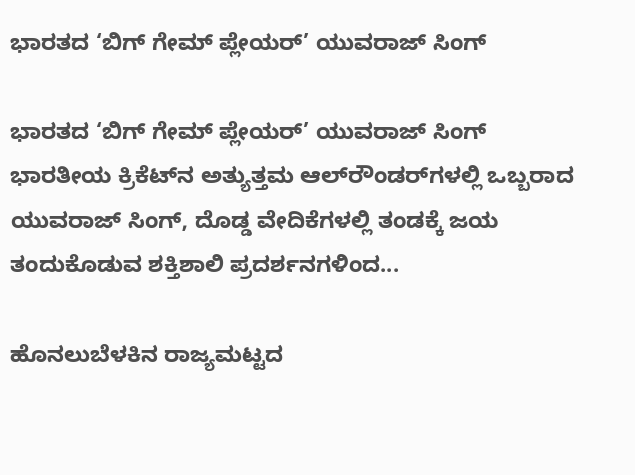ಭಾರತದ ‘ಬಿಗ್ ಗೇಮ್ ಪ್ಲೇಯರ್’ ಯುವರಾಜ್ ಸಿಂಗ್

ಭಾರತದ ‘ಬಿಗ್ ಗೇಮ್ ಪ್ಲೇಯರ್’ ಯುವರಾಜ್ ಸಿಂಗ್ ಭಾರತೀಯ ಕ್ರಿಕೆಟ್‌ನ ಅತ್ಯುತ್ತಮ ಆಲ್‌ರೌಂಡರ್‌ಗಳಲ್ಲಿ ಒಬ್ಬರಾದ ಯುವರಾಜ್ ಸಿಂಗ್, ದೊಡ್ಡ ವೇದಿಕೆಗಳಲ್ಲಿ ತಂಡಕ್ಕೆ ಜಯ ತಂದುಕೊಡುವ ಶಕ್ತಿಶಾಲಿ ಪ್ರದರ್ಶನಗಳಿಂದ...

ಹೊನಲುಬೆಳಕಿನ ರಾಜ್ಯಮಟ್ಟದ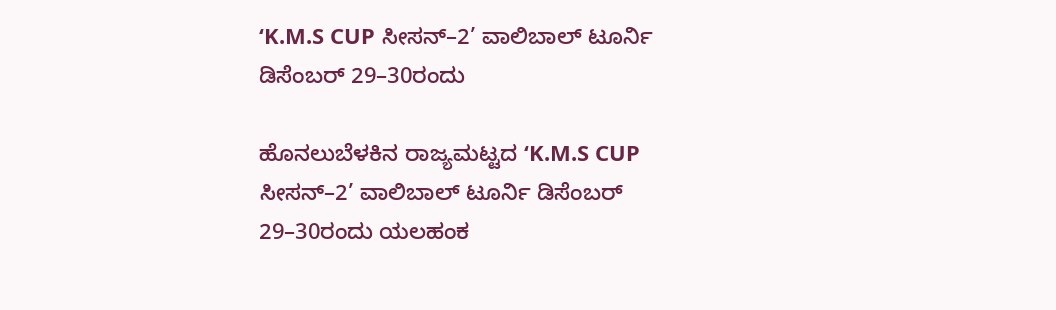‘K.M.S CUP ಸೀಸನ್–2’ ವಾಲಿಬಾಲ್ ಟೂರ್ನಿ ಡಿಸೆಂಬರ್ 29–30ರಂದು

ಹೊನಲುಬೆಳಕಿನ ರಾಜ್ಯಮಟ್ಟದ ‘K.M.S CUP ಸೀಸನ್–2’ ವಾಲಿಬಾಲ್ ಟೂರ್ನಿ ಡಿಸೆಂಬರ್ 29–30ರಂದು ಯಲಹಂಕ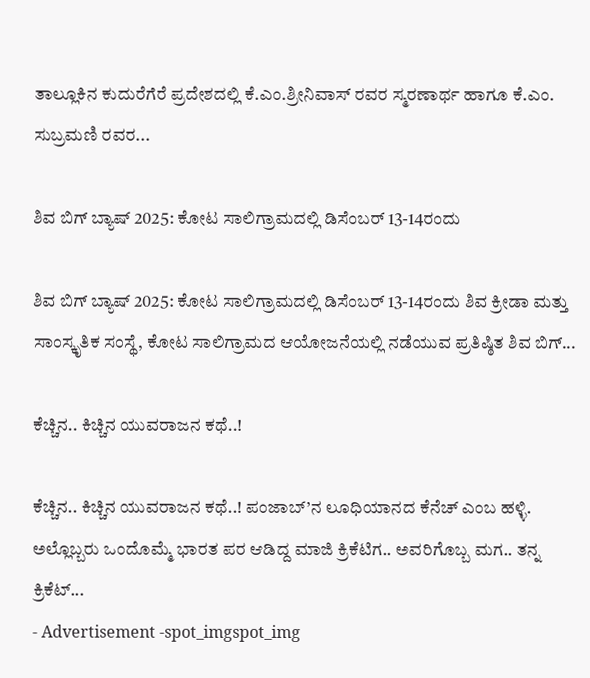ತಾಲ್ಲೂಕಿನ ಕುದುರೆಗೆರೆ ಪ್ರದೇಶದಲ್ಲಿ ಕೆ.ಎಂ.ಶ್ರೀನಿವಾಸ್ ರವರ ಸ್ಮರಣಾರ್ಥ ಹಾಗೂ ಕೆ.ಎಂ. ಸುಬ್ರಮಣಿ ರವರ...

ಶಿವ ಬಿಗ್ ಬ್ಯಾಷ್ 2025: ಕೋಟ ಸಾಲಿಗ್ರಾಮದಲ್ಲಿ ಡಿಸೆಂಬರ್ 13-14ರಂದು

ಶಿವ ಬಿಗ್ ಬ್ಯಾಷ್ 2025: ಕೋಟ ಸಾಲಿಗ್ರಾಮದಲ್ಲಿ ಡಿಸೆಂಬರ್ 13-14ರಂದು ಶಿವ ಕ್ರೀಡಾ ಮತ್ತು ಸಾಂಸ್ಕೃತಿಕ ಸಂಸ್ಥೆ, ಕೋಟ ಸಾಲಿಗ್ರಾಮದ ಆಯೋಜನೆಯಲ್ಲಿ ನಡೆಯುವ ಪ್ರತಿಷ್ಠಿತ ಶಿವ ಬಿಗ್...

ಕೆಚ್ಚಿನ.. ಕಿಚ್ಚಿನ ಯುವರಾಜನ ಕಥೆ..!

ಕೆಚ್ಚಿನ.. ಕಿಚ್ಚಿನ ಯುವರಾಜನ ಕಥೆ..! ಪಂಜಾಬ್’ನ ಲೂಧಿಯಾನದ ಕೆನೆಚ್ ಎಂಬ ಹಳ್ಳಿ. ಅಲ್ಲೊಬ್ಬರು ಒಂದೊಮ್ಮೆ ಭಾರತ ಪರ ಆಡಿದ್ದ ಮಾಜಿ ಕ್ರಿಕೆಟಿಗ.. ಅವರಿಗೊಬ್ಬ ಮಗ.. ತನ್ನ ಕ್ರಿಕೆಟ್...
- Advertisement -spot_imgspot_img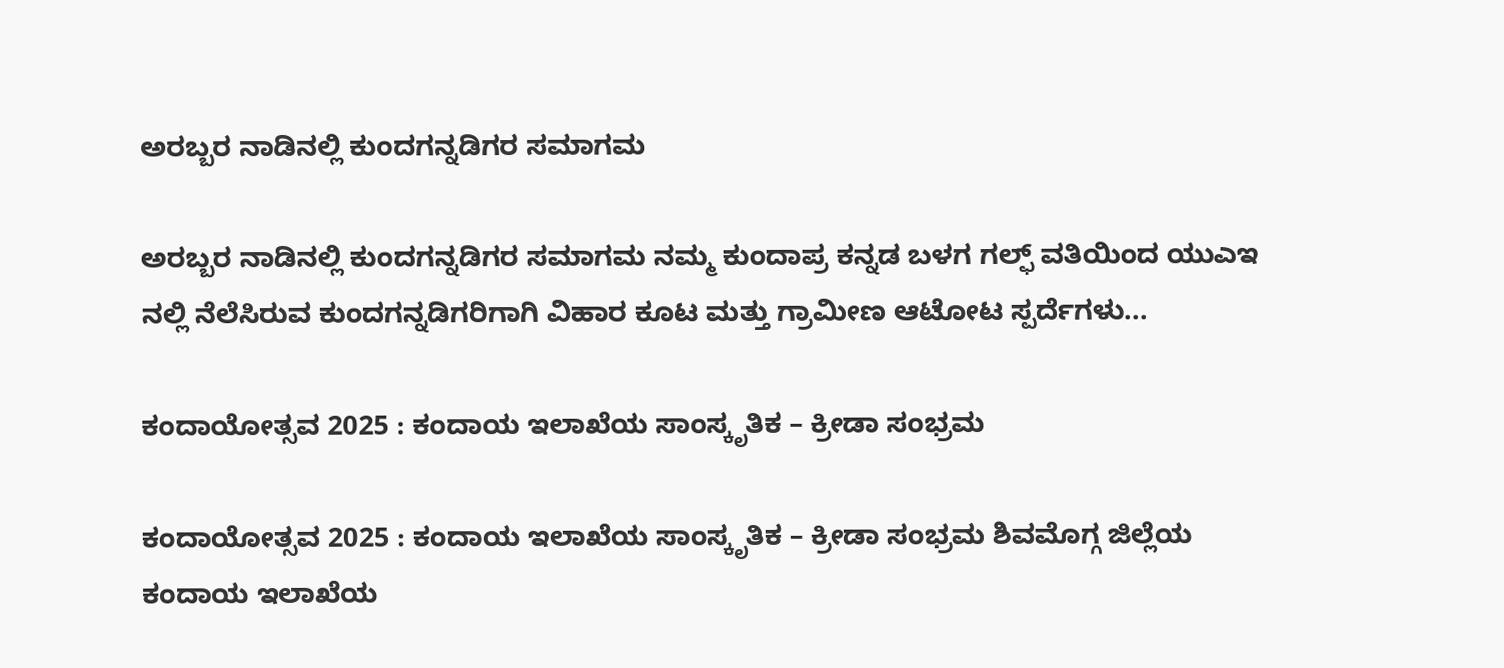ಅರಬ್ಬರ ನಾಡಿನಲ್ಲಿ ಕುಂದಗನ್ನಡಿಗರ ಸಮಾಗಮ

ಅರಬ್ಬರ ನಾಡಿನಲ್ಲಿ ಕುಂದಗನ್ನಡಿಗರ ಸಮಾಗಮ ನಮ್ಮ ಕುಂದಾಪ್ರ ಕನ್ನಡ ಬಳಗ ಗಲ್ಫ್ ವತಿಯಿಂದ ಯುಎಇ ನಲ್ಲಿ ನೆಲೆಸಿರುವ ಕುಂದಗನ್ನಡಿಗರಿಗಾಗಿ ವಿಹಾರ ಕೂಟ ಮತ್ತು ಗ್ರಾಮೀಣ ಆಟೋಟ ಸ್ಪರ್ದೆಗಳು...

ಕಂದಾಯೋತ್ಸವ 2025 : ಕಂದಾಯ ಇಲಾಖೆಯ ಸಾಂಸ್ಕೃತಿಕ – ಕ್ರೀಡಾ ಸಂಭ್ರಮ

ಕಂದಾಯೋತ್ಸವ 2025 : ಕಂದಾಯ ಇಲಾಖೆಯ ಸಾಂಸ್ಕೃತಿಕ – ಕ್ರೀಡಾ ಸಂಭ್ರಮ ಶಿವಮೊಗ್ಗ ಜಿಲ್ಲೆಯ ಕಂದಾಯ ಇಲಾಖೆಯ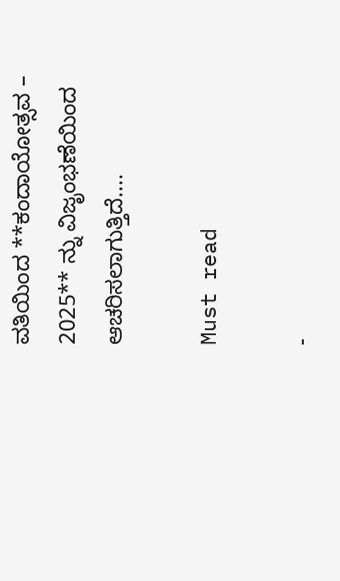ವತಿಯಿಂದ **ಕಂದಾಯೋತ್ಸವ – 2025** ನ್ನು ವಿಜೃಂಭಣೆಯಿಂದ ಆಚರಿಸಲಾಗುತ್ತಿದೆ....

Must read

-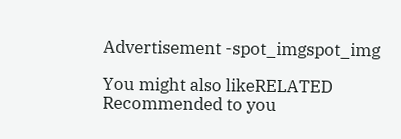Advertisement -spot_imgspot_img

You might also likeRELATED
Recommended to you